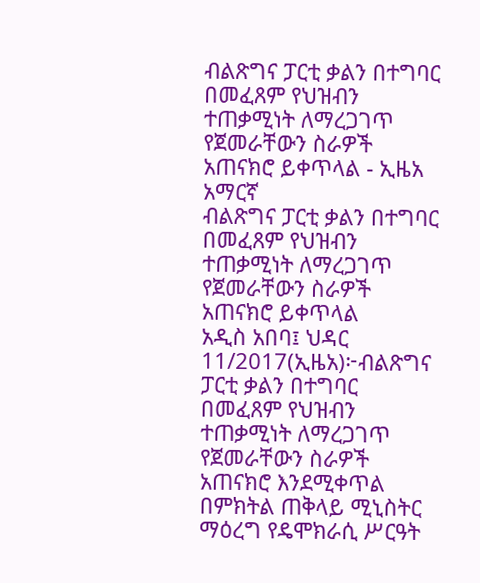ብልጽግና ፓርቲ ቃልን በተግባር በመፈጸም የህዝብን ተጠቃሚነት ለማረጋገጥ የጀመራቸውን ስራዎች አጠናክሮ ይቀጥላል - ኢዜአ አማርኛ
ብልጽግና ፓርቲ ቃልን በተግባር በመፈጸም የህዝብን ተጠቃሚነት ለማረጋገጥ የጀመራቸውን ስራዎች አጠናክሮ ይቀጥላል
አዲስ አበባ፤ ህዳር 11/2017(ኢዜአ)፦ብልጽግና ፓርቲ ቃልን በተግባር በመፈጸም የህዝብን ተጠቃሚነት ለማረጋገጥ የጀመራቸውን ስራዎች አጠናክሮ እንደሚቀጥል በምክትል ጠቅላይ ሚኒስትር ማዕረግ የዴሞክራሲ ሥርዓት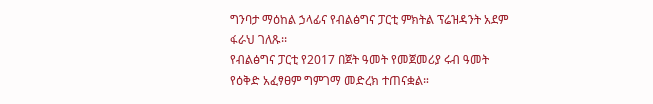ግንባታ ማዕከል ኃላፊና የብልፅግና ፓርቲ ምክትል ፕሬዝዳንት አደም ፋራህ ገለጹ፡፡
የብልፅግና ፓርቲ የ2017 በጀት ዓመት የመጀመሪያ ሩብ ዓመት የዕቅድ አፈፃፀም ግምገማ መድረክ ተጠናቋል።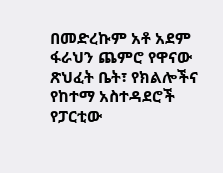በመድረኩም አቶ አደም ፋራህን ጨምሮ የዋናው ጽህፈት ቤት፣ የክልሎችና የከተማ አስተዳደሮች የፓርቲው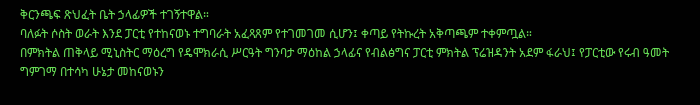ቅርንጫፍ ጽህፈት ቤት ኃላፊዎች ተገኝተዋል።
ባለፉት ሶስት ወራት እንደ ፓርቲ የተከናወኑ ተግባራት አፈጻጸም የተገመገመ ሲሆን፤ ቀጣይ የትኩረት አቅጣጫም ተቀምጧል።
በምክትል ጠቅላይ ሚኒስትር ማዕረግ የዴሞክራሲ ሥርዓት ግንባታ ማዕከል ኃላፊና የብልፅግና ፓርቲ ምክትል ፕሬዝዳንት አደም ፋራህ፤ የፓርቲው የሩብ ዓመት ግምገማ በተሳካ ሁኔታ መከናወኑን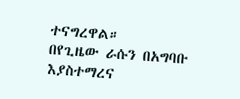ተናግረዋል።
በየጊዜው ራሱን በአግባቡ እያስተማረና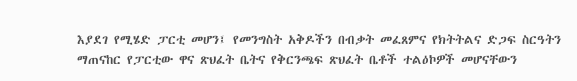እያደገ የሚሄድ ፓርቲ መሆን፤ የመንግስት አቅዶችን በብቃት መፈጸምና የክትትልና ድጋፍ ስርዓትን ማጠናከር የፓርቲው ዋና ጽህፈት ቤትና የቅርንጫፍ ጽህፈት ቤቶች ተልዕኮዎች መሆናቸውን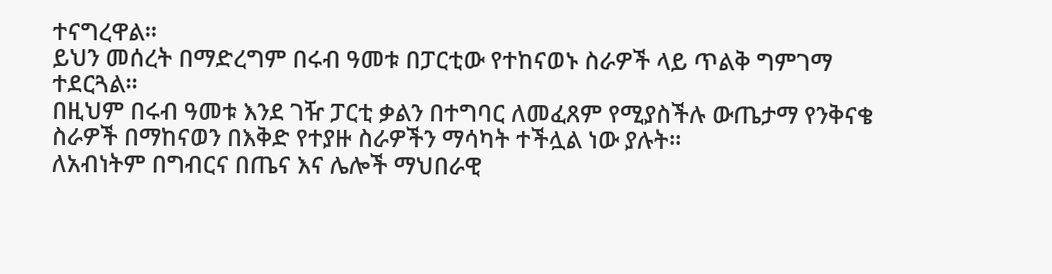ተናግረዋል።
ይህን መሰረት በማድረግም በሩብ ዓመቱ በፓርቲው የተከናወኑ ስራዎች ላይ ጥልቅ ግምገማ ተደርጓል፡፡
በዚህም በሩብ ዓመቱ እንደ ገዥ ፓርቲ ቃልን በተግባር ለመፈጸም የሚያስችሉ ውጤታማ የንቅናቄ ስራዎች በማከናወን በእቅድ የተያዙ ስራዎችን ማሳካት ተችሏል ነው ያሉት።
ለአብነትም በግብርና በጤና እና ሌሎች ማህበራዊ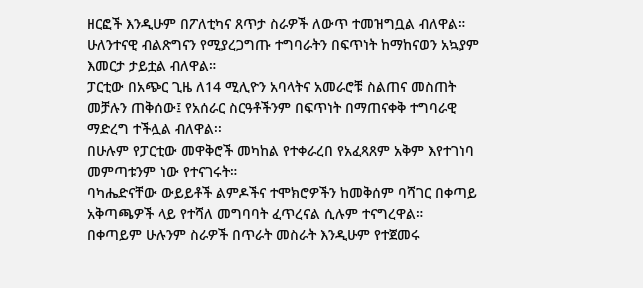ዘርፎች እንዲሁም በፖለቲካና ጸጥታ ስራዎች ለውጥ ተመዝግቧል ብለዋል።
ሁለንተናዊ ብልጽግናን የሚያረጋግጡ ተግባራትን በፍጥነት ከማከናወን አኳያም እመርታ ታይቷል ብለዋል።
ፓርቲው በአጭር ጊዜ ለ14 ሚሊዮን አባላትና አመራሮቹ ስልጠና መስጠት መቻሉን ጠቅሰው፤ የአሰራር ስርዓቶችንም በፍጥነት በማጠናቀቅ ተግባራዊ ማድረግ ተችሏል ብለዋል፡፡
በሁሉም የፓርቲው መዋቅሮች መካከል የተቀራረበ የአፈጻጸም አቅም እየተገነባ መምጣቱንም ነው የተናገሩት።
ባካሔድናቸው ውይይቶች ልምዶችና ተሞክሮዎችን ከመቅሰም ባሻገር በቀጣይ አቅጣጫዎች ላይ የተሻለ መግባባት ፈጥረናል ሲሉም ተናግረዋል።
በቀጣይም ሁሉንም ስራዎች በጥራት መስራት እንዲሁም የተጀመሩ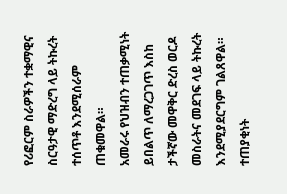የሪፎርም ስራዎችን ተቋማዊና ስርዓታዊ ማድረግ ላይ ትኩረት ተሰጥቶ እንደሚሰራም ጠቁመዋል።
አመራሩ የህዝብን ተጠቃሚነት ይበልጥ ለማረጋገጥ እስከ ታችኛው መዋቅር ድረስ ወርዶ መስራትና መደገፍ ላይ ትኩረት እንደሚያደርግም ገልጸዋል።
ተጠያቂነት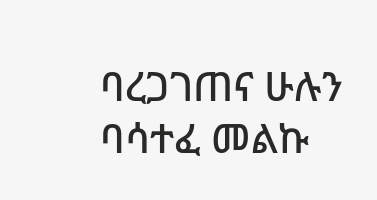ባረጋገጠና ሁሉን ባሳተፈ መልኩ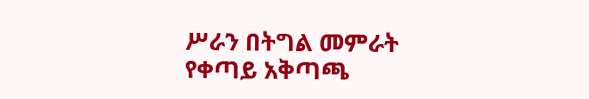ሥራን በትግል መምራት የቀጣይ አቅጣጫ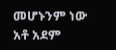መሆኑንም ነው አቶ አደም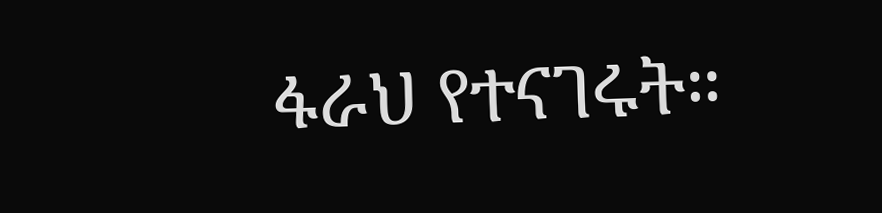ፋራህ የተናገሩት።